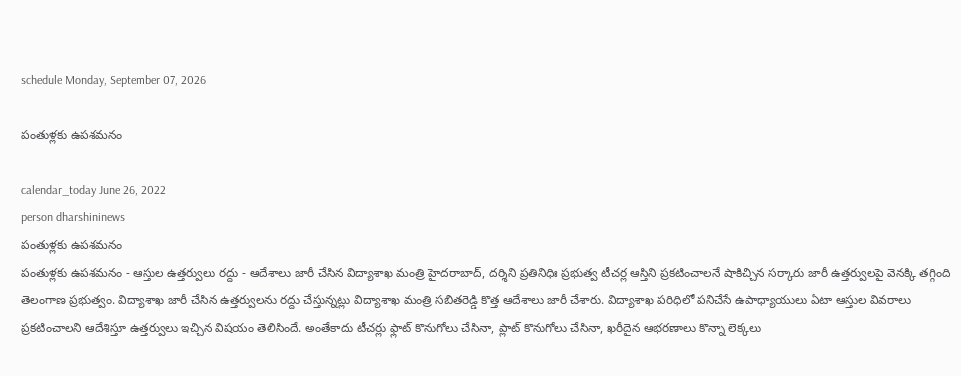schedule Monday, September 07, 2026

పంతుళ్లకు ఉపశమనం

calendar_today June 26, 2022
person dharshininews
పంతుళ్లకు ఉపశమనం
పంతుళ్లకు ఉపశమనం - ఆస్తుల ఉత్తర్వులు రద్దు - ఆదేశాలు జారీ చేసిన విద్యాశాఖ మంత్రి హైదరాబాద్‌, దర్శిని ప్రతినిధిః ప్రభుత్వ టీచర్ల ఆస్తిని ప్రకటించాలనే షాకిచ్చిన సర్కారు జారీ ఉత్తర్వులపై వెనక్కి తగ్గింది తెలంగాణ ప్రభుత్వం. విద్యాశాఖ జారీ చేసిన ఉత్తర్వులను రద్దు చేస్తున్నట్లు విద్యాశాఖ మంత్రి సబితరెడ్డి కొత్త ఆదేశాలు జారీ చేశారు. విద్యాశాఖ పరిధిలో పనిచేసే ఉపాధ్యాయులు ఏటా ఆస్తుల వివరాలు ప్రకటించాలని ఆదేశిస్తూ ఉత్తర్వులు ఇచ్చిన విషయం తెలిసిందే. అంతేకాదు టీచర్లు ఫ్లాట్‌ కొనుగోలు చేసినా, ప్లాట్‌ కొనుగోలు చేసినా, ఖరీదైన ఆభరణాలు కొన్నా లెక్కలు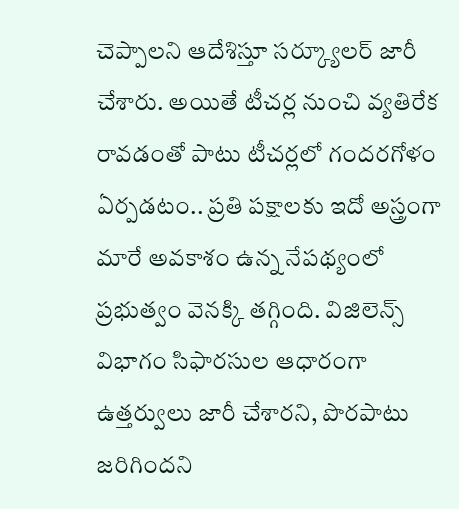చెప్పాలని ఆదేశిస్తూ సర్క్యూలర్‌ జారీ చేశారు. అయితే టీచర్ల నుంచి వ్యతిరేక రావడంతో పాటు టీచర్లలో గందరగోళం ఏర్పడటం.. ప్రతి పక్షాలకు ఇదో అస్త్రంగా మారే అవకాశం ఉన్న నేపథ్యంలో ప్రభుత్వం వెనక్కి తగ్గింది. విజిలెన్స్‌ విభాగం సిఫారసుల ఆధారంగా ఉత్తర్వులు జారీ చేశారని, పొరపాటు జరిగిందని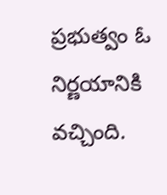ప్రభుత్వం ఓ నిర్ణయానికి వచ్చింది.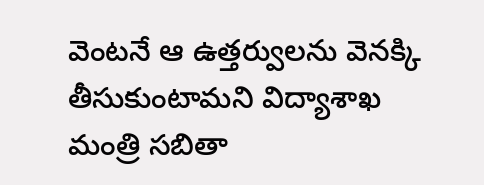వెంటనే ఆ ఉత్తర్వులను వెనక్కి తీసుకుంటామని విద్యాశాఖ మంత్రి సబితా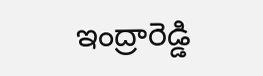ఇంద్రారెడ్డి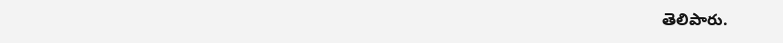తెలిపారు.